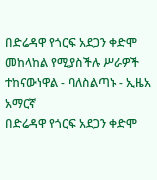በድሬዳዋ የጎርፍ አደጋን ቀድሞ መከላከል የሚያስችሉ ሥራዎች ተከናውነዋል - ባለስልጣኑ - ኢዜአ አማርኛ
በድሬዳዋ የጎርፍ አደጋን ቀድሞ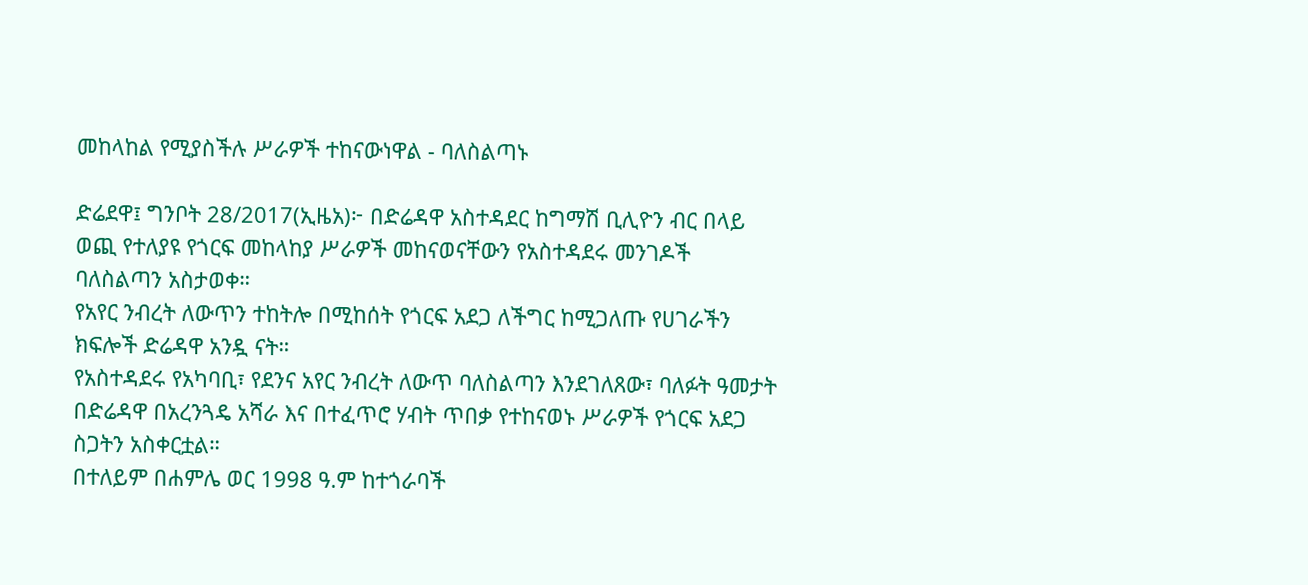መከላከል የሚያስችሉ ሥራዎች ተከናውነዋል - ባለስልጣኑ

ድሬደዋ፤ ግንቦት 28/2017(ኢዜአ)፦ በድሬዳዋ አስተዳደር ከግማሽ ቢሊዮን ብር በላይ ወጪ የተለያዩ የጎርፍ መከላከያ ሥራዎች መከናወናቸውን የአስተዳደሩ መንገዶች ባለስልጣን አስታወቀ።
የአየር ንብረት ለውጥን ተከትሎ በሚከሰት የጎርፍ አደጋ ለችግር ከሚጋለጡ የሀገራችን ክፍሎች ድሬዳዋ አንዷ ናት።
የአስተዳደሩ የአካባቢ፣ የደንና አየር ንብረት ለውጥ ባለስልጣን እንደገለጸው፣ ባለፉት ዓመታት በድሬዳዋ በአረንጓዴ አሻራ እና በተፈጥሮ ሃብት ጥበቃ የተከናወኑ ሥራዎች የጎርፍ አደጋ ስጋትን አስቀርቷል።
በተለይም በሐምሌ ወር 1998 ዓ.ም ከተጎራባች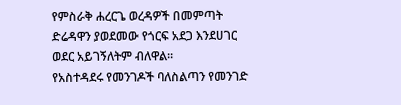የምስራቅ ሐረርጌ ወረዳዎች በመምጣት ድሬዳዋን ያወደመው የጎርፍ አደጋ እንደሀገር ወደር አይገኝለትም ብለዋል።
የአስተዳደሩ የመንገዶች ባለስልጣን የመንገድ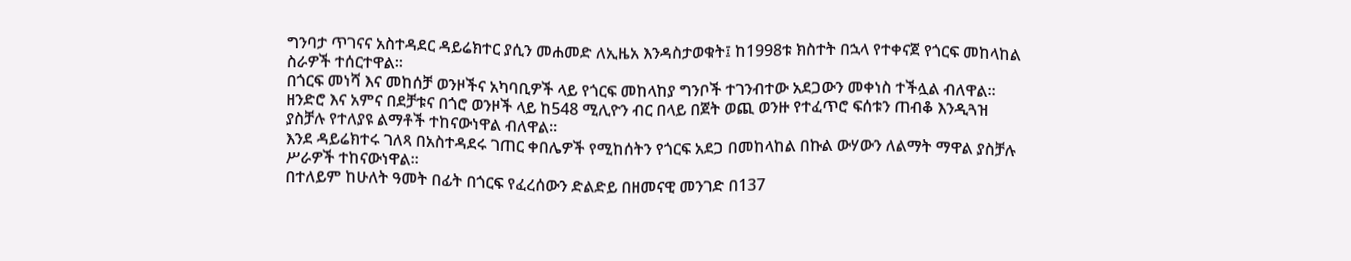ግንባታ ጥገናና አስተዳደር ዳይሬክተር ያሲን መሐመድ ለኢዜአ እንዳስታወቁት፤ ከ1998ቱ ክስተት በኋላ የተቀናጀ የጎርፍ መከላከል ስራዎች ተሰርተዋል።
በጎርፍ መነሻ እና መከሰቻ ወንዞችና አካባቢዎች ላይ የጎርፍ መከላከያ ግንቦች ተገንብተው አደጋውን መቀነስ ተችሏል ብለዋል።
ዘንድሮ እና አምና በደቻቱና በጎሮ ወንዞች ላይ ከ548 ሚሊዮን ብር በላይ በጀት ወጪ ወንዙ የተፈጥሮ ፍሰቱን ጠብቆ እንዲጓዝ ያስቻሉ የተለያዩ ልማቶች ተከናውነዋል ብለዋል።
እንደ ዳይሬክተሩ ገለጻ በአስተዳደሩ ገጠር ቀበሌዎች የሚከሰትን የጎርፍ አደጋ በመከላከል በኩል ውሃውን ለልማት ማዋል ያስቻሉ ሥራዎች ተከናውነዋል።
በተለይም ከሁለት ዓመት በፊት በጎርፍ የፈረሰውን ድልድይ በዘመናዊ መንገድ በ137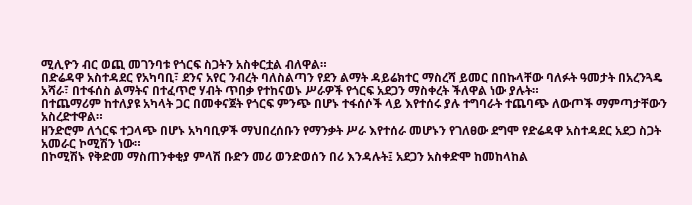ሚሊዮን ብር ወጪ መገንባቱ የጎርፍ ስጋትን አስቀርቷል ብለዋል።
በድሬዳዋ አስተዳደር የአካባቢ፣ ደንና አየር ንብረት ባለስልጣን የደን ልማት ዳይሬክተር ማስረሻ ይመር በበኩላቸው ባለፉት ዓመታት በአረንጓዴ አሻራ፣ በተፋሰስ ልማትና በተፈጥሮ ሃብት ጥበቃ የተከናወኑ ሥራዎች የጎርፍ አደጋን ማስቀረት ችለዋል ነው ያሉት።
በተጨማሪም ከተለያዩ አካላት ጋር በመቀናጀት የጎርፍ ምንጭ በሆኑ ተፋሰሶች ላይ እየተሰሩ ያሉ ተግባራት ተጨባጭ ለውጦች ማምጣታቸውን አስረድተዋል።
ዘንድሮም ለጎርፍ ተጋላጭ በሆኑ አካባቢዎች ማህበረሰቡን የማንቃት ሥራ እየተሰራ መሆኑን የገለፀው ደግሞ የድሬዳዋ አስተዳደር አደጋ ስጋት አመራር ኮሚሽን ነው።
በኮሚሽኑ የቅድመ ማስጠንቀቂያ ምላሽ ቡድን መሪ ወንድወሰን በሪ እንዳሉት፤ አደጋን አስቀድሞ ከመከላከል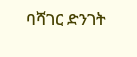ባሻገር ድንገት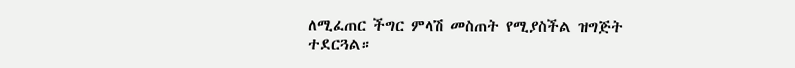ለሚፈጠር ችግር ምላሽ መስጠት የሚያስችል ዝግጅት ተደርጓል።